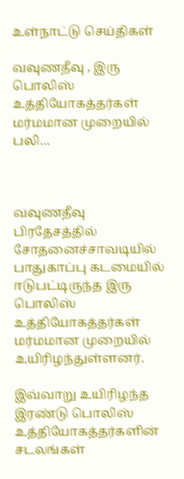உள்நாட்டு செய்திகள்

வவுணதீவு , இரு பொலிஸ் உத்தியோகத்தர்கள் மர்மமான முறையில் பலி…



வவுணதீவு பிரதேசத்தில் சோதனைச்சாவடியில் பாதுகாப்பு கடமையில் ஈடுபட்டிருந்த இரு பொலிஸ் உத்தியோகத்தர்கள் மர்மமான முறையில் உயிரிழந்துள்ளனர்.

இவ்வாறு உயிரிழந்த இரண்டு பொலிஸ் உத்தியோகத்தர்களின் சடலங்கள்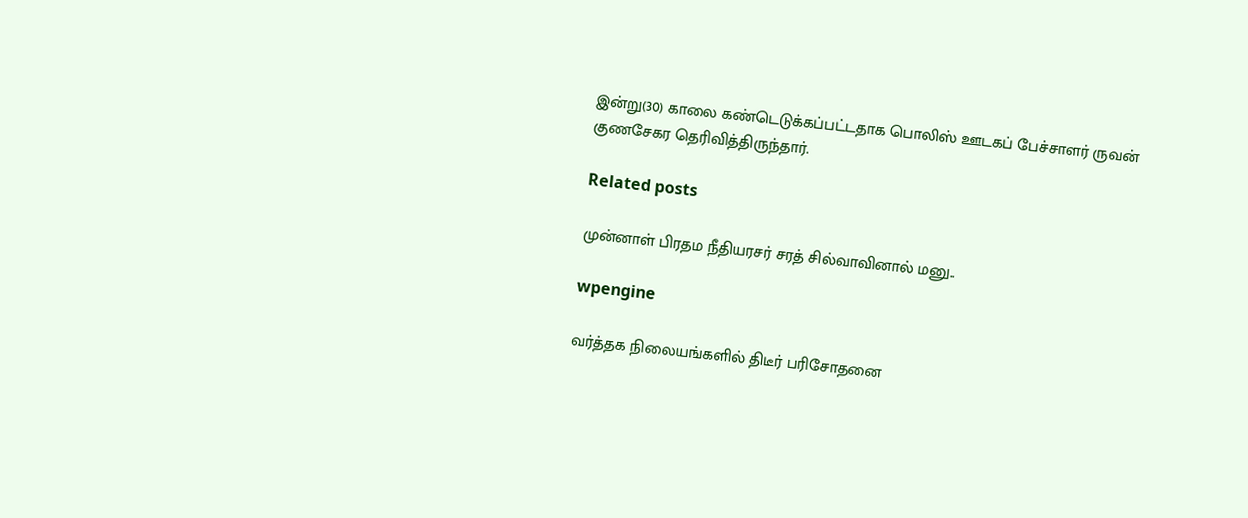இன்று(30) காலை கண்டெடுக்கப்பட்டதாக பொலிஸ் ஊடகப் பேச்சாளர் ருவன் குணசேகர தெரிவித்திருந்தார்.

Related posts

முன்னாள் பிரதம நீதியரசர் சரத் சில்வாவினால் மனு..

wpengine

வர்த்தக நிலையங்களில் திடீர் பரிசோதனை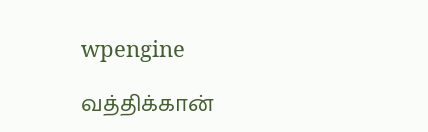wpengine

வத்திக்கான்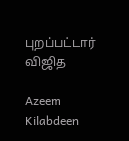புறப்பட்டார் விஜித

Azeem Kilabdeen